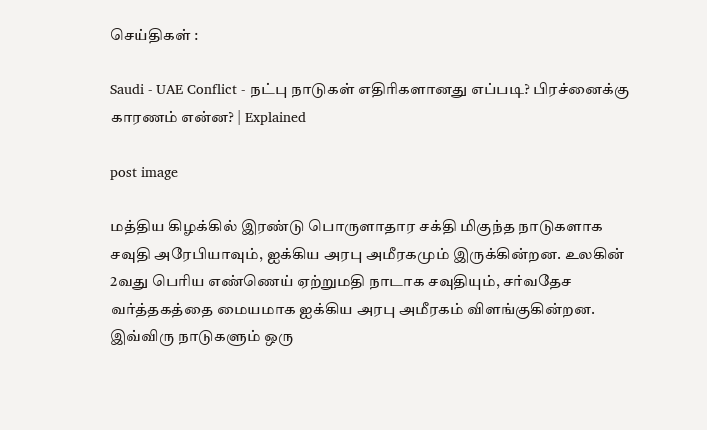செய்திகள் :

Saudi - UAE Conflict - நட்பு நாடுகள் எதிரிகளானது எப்படி? பிரச்னைக்கு காரணம் என்ன? | Explained

post image

மத்திய கிழக்கில் இரண்டு பொருளாதார சக்தி மிகுந்த நாடுகளாக சவுதி அரேபியாவும், ஐக்கிய அரபு அமீரகமும் இருக்கின்றன. உலகின் 2வது பெரிய எண்ணெய் ஏற்றுமதி நாடாக சவுதியும், சர்வதேச வர்த்தகத்தை மையமாக ஐக்கிய அரபு அமீரகம் விளங்குகின்றன. இவ்விரு நாடுகளும் ஒரு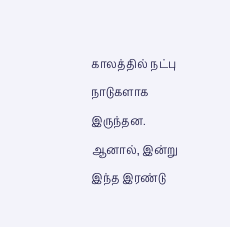காலத்தில் நட்பு நாடுகளாக இருந்தன. ஆனால், இன்று இந்த இரண்டு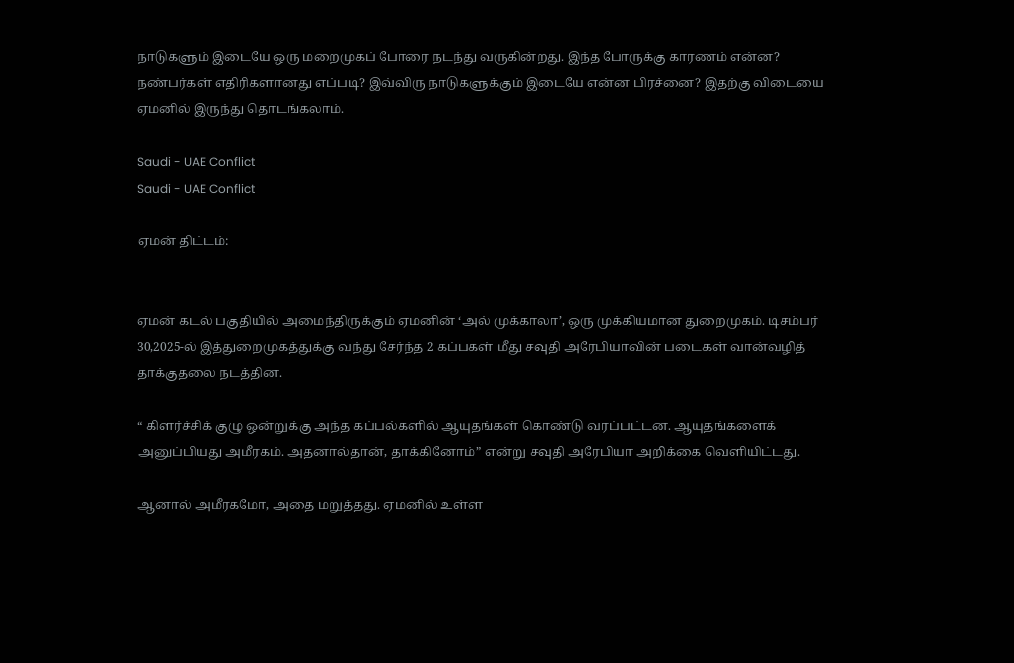நாடுகளும் இடையே ஒரு மறைமுகப் போரை நடந்து வருகின்றது. இந்த போருக்கு காரணம் என்ன? நண்பர்கள் எதிரிகளானது எப்படி? இவ்விரு நாடுகளுக்கும் இடையே என்ன பிரச்னை? இதற்கு விடையை ஏமனில் இருந்து தொடங்கலாம்.

Saudi - UAE Conflict
Saudi - UAE Conflict

ஏமன் திட்டம்:


ஏமன் கடல் பகுதியில் அமைந்திருக்கும் ஏமனின் ‘அல் முக்காலா’, ஒரு முக்கியமான துறைமுகம். டிசம்பர் 30,2025-ல் இத்துறைமுகத்துக்கு வந்து சேர்ந்த 2 கப்பகள் மீது சவுதி அரேபியாவின் படைகள் வான்வழித் தாக்குதலை நடத்தின.

“ கிளர்ச்சிக் குழு ஒன்றுக்கு அந்த கப்பல்களில் ஆயுதங்கள் கொண்டு வரப்பட்டன. ஆயுதங்களைக் அனுப்பியது அமீரகம். அதனால்தான், தாக்கினோம்” என்று சவுதி அரேபியா அறிக்கை வெளியிட்டது.

ஆனால் அமீரகமோ, அதை மறுத்தது. ஏமனில் உள்ள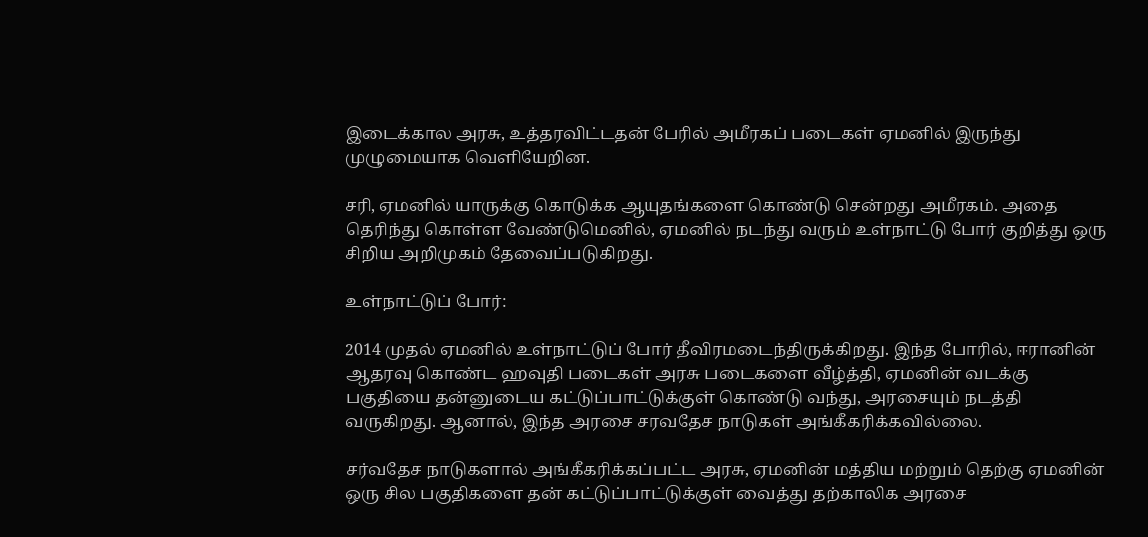இடைக்கால அரசு, உத்தரவிட்டதன் பேரில் அமீரகப் படைகள் ஏமனில் இருந்து முழுமையாக வெளியேறின.

சரி, ஏமனில் யாருக்கு கொடுக்க ஆயுதங்களை கொண்டு சென்றது அமீரகம். அதை தெரிந்து கொள்ள வேண்டுமெனில், ஏமனில் நடந்து வரும் உள்நாட்டு போர் குறித்து ஒரு சிறிய அறிமுகம் தேவைப்படுகிறது.

உள்நாட்டுப் போர்:

2014 முதல் ஏமனில் உள்நாட்டுப் போர் தீவிரமடைந்திருக்கிறது. இந்த போரில், ஈரானின் ஆதரவு கொண்ட ஹவுதி படைகள் அரசு படைகளை வீழ்த்தி, ஏமனின் வடக்கு பகுதியை தன்னுடைய கட்டுப்பாட்டுக்குள் கொண்டு வந்து, அரசையும் நடத்தி வருகிறது. ஆனால், இந்த அரசை சரவதேச நாடுகள் அங்கீகரிக்கவில்லை.

சர்வதேச நாடுகளால் அங்கீகரிக்கப்பட்ட அரசு, ஏமனின் மத்திய மற்றும் தெற்கு ஏமனின் ஒரு சில பகுதிகளை தன் கட்டுப்பாட்டுக்குள் வைத்து தற்காலிக அரசை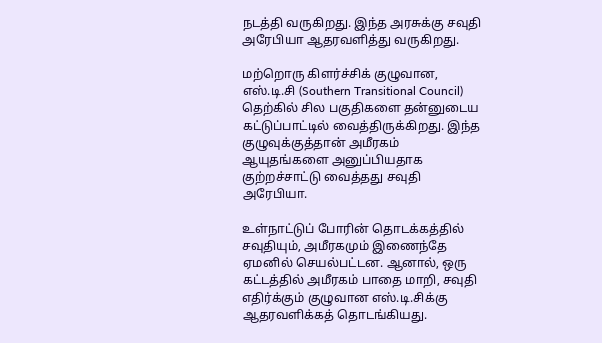நடத்தி வருகிறது. இந்த அரசுக்கு சவுதி அரேபியா ஆதரவளித்து வருகிறது.

மற்றொரு கிளர்ச்சிக் குழுவான, எஸ்.டி.சி (Southern Transitional Council) தெற்கில் சில பகுதிகளை தன்னுடைய கட்டுப்பாட்டில் வைத்திருக்கிறது. இந்த குழுவுக்குத்தான் அமீரகம் ஆயுதங்களை அனுப்பியதாக குற்றச்சாட்டு வைத்தது சவுதி அரேபியா.

உள்நாட்டுப் போரின் தொடக்கத்தில் சவுதியும், அமீரகமும் இணைந்தே ஏமனில் செயல்பட்டன. ஆனால், ஒரு கட்டத்தில் அமீரகம் பாதை மாறி, சவுதி எதிர்க்கும் குழுவான எஸ்.டி.சிக்கு ஆதரவளிக்கத் தொடங்கியது.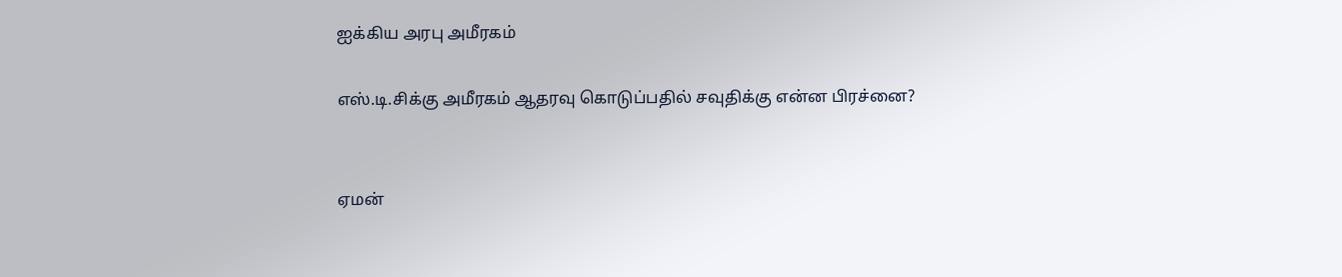ஐக்கிய அரபு அமீரகம்

எஸ்.டி.சிக்கு அமீரகம் ஆதரவு கொடுப்பதில் சவுதிக்கு என்ன பிரச்னை?


ஏமன்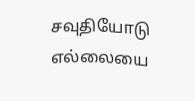சவுதியோடு எல்லையை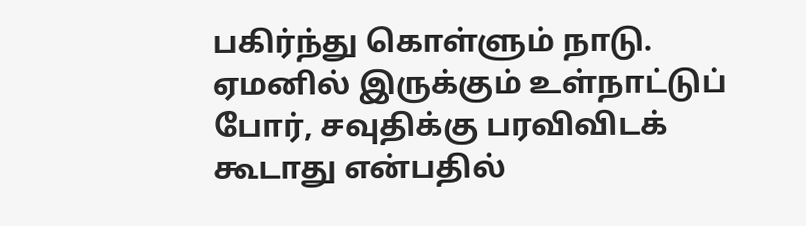பகிர்ந்து கொள்ளும் நாடு. ஏமனில் இருக்கும் உள்நாட்டுப் போர், சவுதிக்கு பரவிவிடக் கூடாது என்பதில்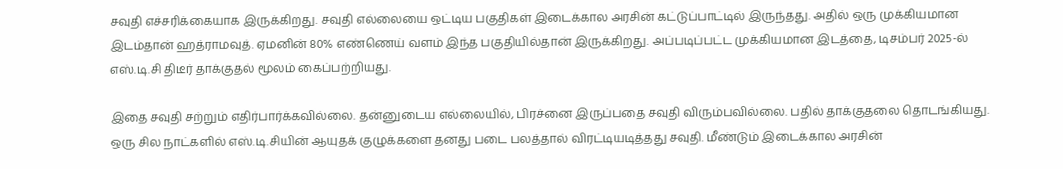சவுதி எச்சரிக்கையாக இருக்கிறது. சவுதி எல்லையை ஒட்டிய பகுதிகள் இடைக்கால அரசின் கட்டுப்பாட்டில் இருந்தது. அதில் ஒரு முக்கியமான இடம்தான் ஹத்ராமவுத். ஏமனின் 80% எண்ணெய் வளம் இந்த பகுதியில்தான் இருக்கிறது. அப்படிப்பட்ட முக்கியமான இடத்தை, டிசம்பர் 2025-ல் எஸ்.டி.சி திடீர் தாக்குதல் மூலம் கைப்பற்றியது.

இதை சவுதி சற்றும் எதிர்பார்க்கவில்லை. தன்னுடைய எல்லையில், பிரச்னை இருப்பதை சவுதி விரும்பவில்லை. பதில் தாக்குதலை தொடங்கியது. ஒரு சில நாட்களில் எஸ்.டி.சியின் ஆயுதக் குழுக்களை தனது படை பலத்தால் விரட்டியடித்தது சவுதி. மீண்டும் இடைக்கால அரசின்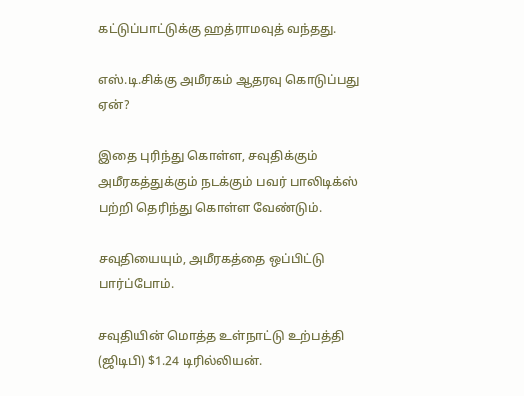கட்டுப்பாட்டுக்கு ஹத்ராமவுத் வந்தது.

எஸ்.டி.சிக்கு அமீரகம் ஆதரவு கொடுப்பது ஏன்?

இதை புரிந்து கொள்ள, சவுதிக்கும் அமீரகத்துக்கும் நடக்கும் பவர் பாலிடிக்ஸ் பற்றி தெரிந்து கொள்ள வேண்டும்.

சவுதியையும், அமீரகத்தை ஒப்பிட்டு பார்ப்போம்.

சவுதியின் மொத்த உள்நாட்டு உற்பத்தி (ஜிடிபி) $1.24 டிரில்லியன்.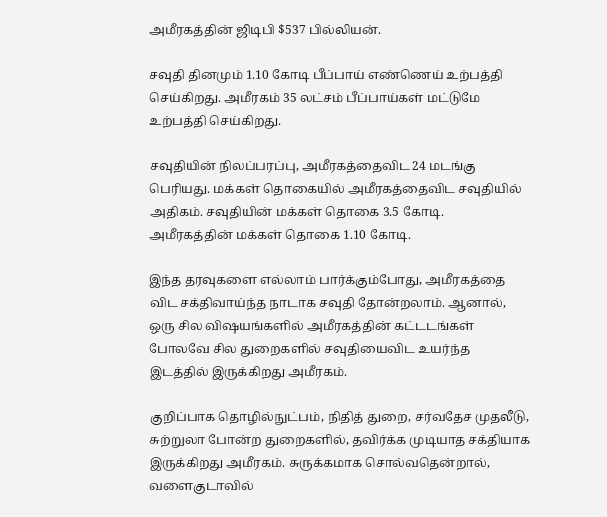அமீரகத்தின் ஜிடிபி $537 பில்லியன்.

சவுதி தினமும் 1.10 கோடி பீப்பாய் எண்ணெய் உற்பத்தி செய்கிறது. அமீரகம் 35 லட்சம் பீப்பாய்கள் மட்டுமே உற்பத்தி செய்கிறது.

சவுதியின் நிலப்பரப்பு, அமீரகத்தைவிட 24 மடங்கு பெரியது. மக்கள் தொகையில் அமீரகத்தைவிட சவுதியில் அதிகம். சவுதியின் மக்கள் தொகை 3.5 கோடி. அமீரகத்தின் மக்கள் தொகை 1.10 கோடி.

இந்த தரவுகளை எல்லாம் பார்க்கும்போது, அமீரகத்தை விட சக்திவாய்ந்த நாடாக சவுதி தோன்றலாம். ஆனால், ஒரு சில விஷயங்களில் அமீரகத்தின் கட்டடங்கள் போலவே சில துறைகளில் சவுதியைவிட உயர்ந்த இடத்தில் இருக்கிறது அமீரகம்.

குறிப்பாக தொழில்நுட்பம், நிதித் துறை, சர்வதேச முதலீடு, சுற்றுலா போன்ற துறைகளில், தவிர்க்க முடியாத சக்தியாக இருக்கிறது அமீரகம். சுருக்கமாக சொல்வதென்றால், வளைகுடாவில்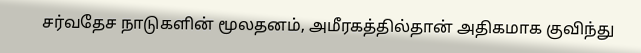சர்வதேச நாடுகளின் மூலதனம், அமீரகத்தில்தான் அதிகமாக குவிந்து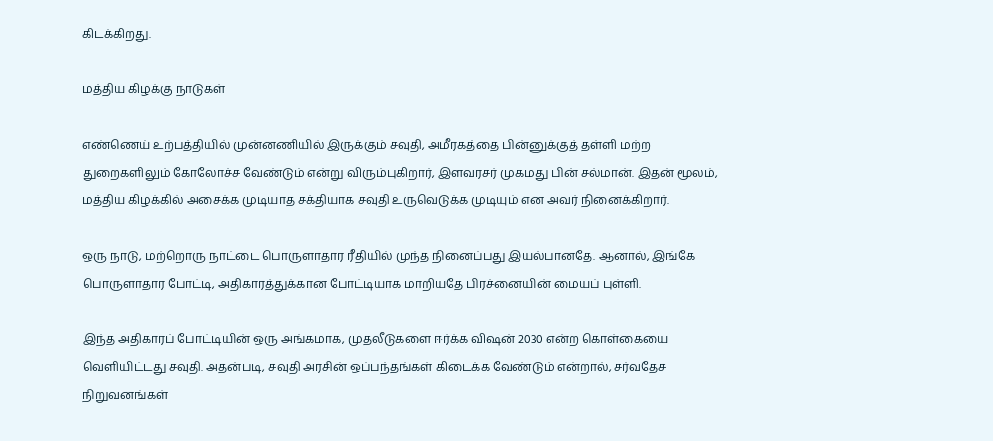கிடக்கிறது.

மத்திய கிழக்கு நாடுகள்

எண்ணெய் உற்பத்தியில் முன்னணியில் இருக்கும் சவுதி, அமீரகத்தை பின்னுக்குத் தள்ளி மற்ற துறைகளிலும் கோலோச்ச வேண்டும் என்று விரும்புகிறார், இளவரசர் முகமது பின் சல்மான். இதன் மூலம், மத்திய கிழக்கில் அசைக்க முடியாத சக்தியாக சவுதி உருவெடுக்க முடியும் என அவர் நினைக்கிறார்.

ஒரு நாடு, மற்றொரு நாட்டை பொருளாதார ரீதியில் முந்த நினைப்பது இயல்பானதே. ஆனால், இங்கே பொருளாதார போட்டி, அதிகாரத்துக்கான போட்டியாக மாறியதே பிரச்னையின் மையப் புள்ளி.

இந்த அதிகாரப் போட்டியின் ஒரு அங்கமாக, முதலீடுகளை ஈர்க்க விஷன் 2030 என்ற கொள்கையை வெளியிட்டது சவுதி. அதன்படி, சவுதி அரசின் ஒப்பந்தங்கள் கிடைக்க வேண்டும் என்றால், சர்வதேச நிறுவனங்கள்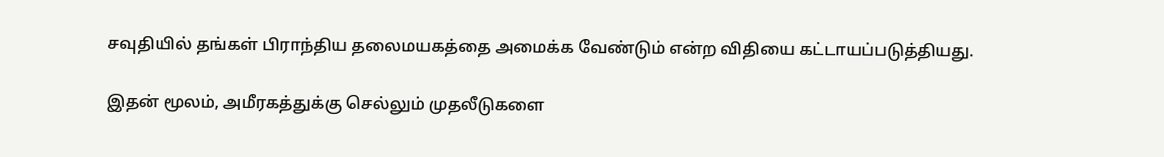சவுதியில் தங்கள் பிராந்திய தலைமயகத்தை அமைக்க வேண்டும் என்ற விதியை கட்டாயப்படுத்தியது.

இதன் மூலம், அமீரகத்துக்கு செல்லும் முதலீடுகளை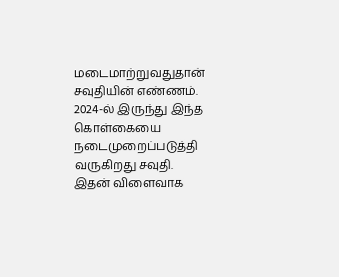மடைமாற்றுவதுதான் சவுதியின் எண்ணம். 2024-ல் இருந்து இந்த கொள்கையை நடைமுறைப்படுத்தி வருகிறது சவுதி. இதன் விளைவாக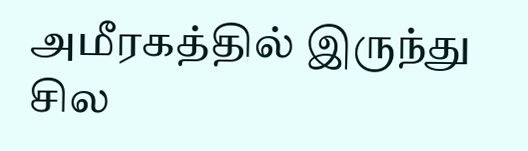அமீரகத்தில் இருந்து சில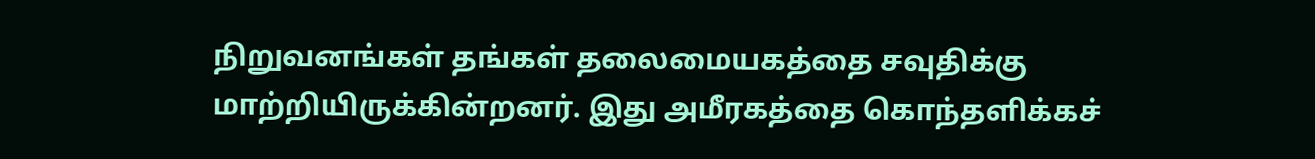நிறுவனங்கள் தங்கள் தலைமையகத்தை சவுதிக்கு மாற்றியிருக்கின்றனர். இது அமீரகத்தை கொந்தளிக்கச்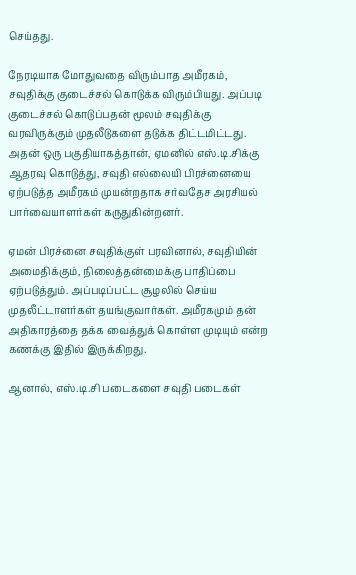செய்தது.

நேரடியாக மோதுவதை விரும்பாத அமீரகம், சவுதிக்கு குடைச்சல் கொடுக்க விரும்பியது. அப்படி குடைச்சல் கொடுப்பதன் மூலம் சவுதிக்கு வரவிருக்கும் முதலீடுகளை தடுக்க திட்டமிட்டது. அதன் ஒரு பகுதியாகத்தான், ஏமனில் எஸ்.டி.சிக்கு ஆதரவு கொடுத்து, சவுதி எல்லையி பிரச்னையை ஏற்படுத்த அமீரகம் முயன்றதாக சர்வதேச அரசியல் பார்வையாளர்கள் கருதுகின்றனர்.

ஏமன் பிரச்னை சவுதிக்குள் பரவினால், சவுதியின் அமைதிக்கும், நிலைத்தன்மைக்கு பாதிப்பை ஏற்படுத்தும். அப்படிப்பட்ட சூழலில் செய்ய முதலீட்டாளர்கள் தயங்குவார்கள். அமீரகமும் தன் அதிகாரத்தை தக்க வைத்துக் கொள்ள முடியும் என்ற கணக்கு இதில் இருக்கிறது.

ஆனால், எஸ்.டி.சி படைகளை சவுதி படைகள்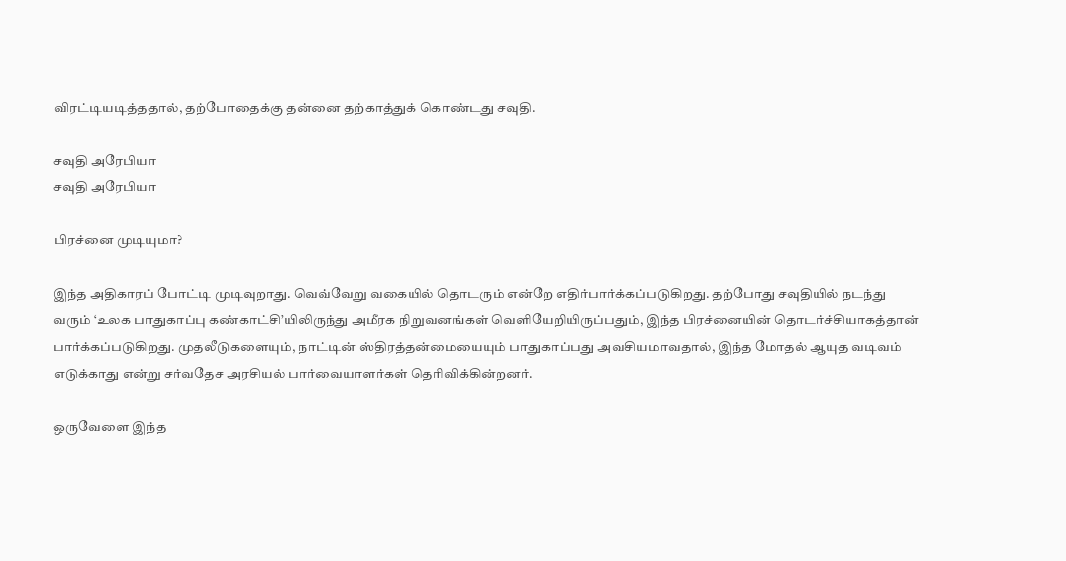விரட்டியடித்ததால், தற்போதைக்கு தன்னை தற்காத்துக் கொண்டது சவுதி.

சவுதி அரேபியா
சவுதி அரேபியா

பிரச்னை முடியுமா?

இந்த அதிகாரப் போட்டி முடிவுறாது. வெவ்வேறு வகையில் தொடரும் என்றே எதிர்பார்க்கப்படுகிறது. தற்போது சவுதியில் நடந்து வரும் ‘உலக பாதுகாப்பு கண்காட்சி’யிலிருந்து அமீரக நிறுவனங்கள் வெளியேறியிருப்பதும், இந்த பிரச்னையின் தொடர்ச்சியாகத்தான் பார்க்கப்படுகிறது. முதலீடுகளையும், நாட்டின் ஸ்திரத்தன்மையையும் பாதுகாப்பது அவசியமாவதால், இந்த மோதல் ஆயுத வடிவம் எடுக்காது என்று சர்வதேச அரசியல் பார்வையாளர்கள் தெரிவிக்கின்றனர்.

ஒருவேளை இந்த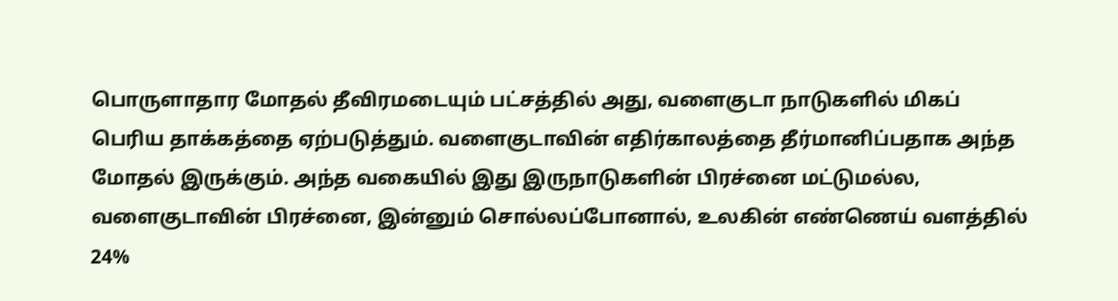பொருளாதார மோதல் தீவிரமடையும் பட்சத்தில் அது, வளைகுடா நாடுகளில் மிகப் பெரிய தாக்கத்தை ஏற்படுத்தும். வளைகுடாவின் எதிர்காலத்தை தீர்மானிப்பதாக அந்த மோதல் இருக்கும். அந்த வகையில் இது இருநாடுகளின் பிரச்னை மட்டுமல்ல, வளைகுடாவின் பிரச்னை, இன்னும் சொல்லப்போனால், உலகின் எண்ணெய் வளத்தில் 24%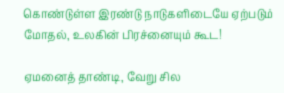கொண்டுள்ள இரண்டு நாடுகளிடையே ஏற்படும் மோதல், உலகின் பிரச்னையும் கூட!

ஏமனைத் தாண்டி, வேறு சில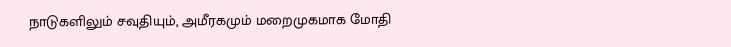நாடுகளிலும் சவுதியும், அமீரகமும் மறைமுகமாக மோதி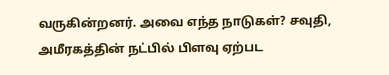வருகின்றனர். அவை எந்த நாடுகள்? சவுதி, அமீரகத்தின் நட்பில் பிளவு ஏற்பட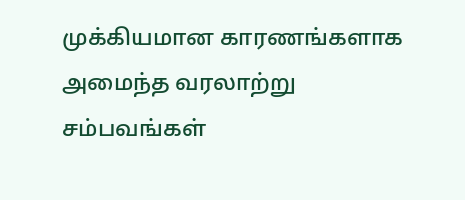முக்கியமான காரணங்களாக அமைந்த வரலாற்று சம்பவங்கள்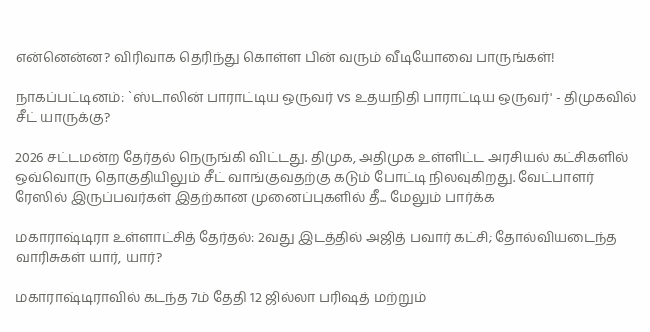என்னென்ன? விரிவாக தெரிந்து கொள்ள பின் வரும் வீடியோவை பாருங்கள்!

நாகப்பட்டினம்: `ஸ்டாலின் பாராட்டிய ஒருவர் vs உதயநிதி பாராட்டிய ஒருவர்' - திமுகவில் சீட் யாருக்கு?

2026 சட்டமன்ற தேர்தல் நெருங்கி விட்டது. திமுக, அதிமுக உள்ளிட்ட அரசியல் கட்சிகளில் ஒவ்வொரு தொகுதியிலும் சீட் வாங்குவதற்கு கடும் போட்டி நிலவுகிறது. வேட்பாளர் ரேஸில் இருப்பவர்கள் இதற்கான முனைப்புகளில் தீ... மேலும் பார்க்க

மகாராஷ்டிரா உள்ளாட்சித் தேர்தல்: 2வது இடத்தில் அஜித் பவார் கட்சி; தோல்வியடைந்த வாரிசுகள் யார், யார்?

மகாராஷ்டிராவில் கடந்த 7ம் தேதி 12 ஜில்லா பரிஷத் மற்றும்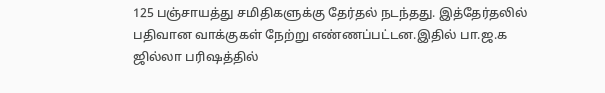125 பஞ்சாயத்து சமிதிகளுக்கு தேர்தல் நடந்தது. இத்தேர்தலில் பதிவான வாக்குகள் நேற்று எண்ணப்பட்டன.இதில் பா.ஜ.க ஜில்லா பரிஷத்தில்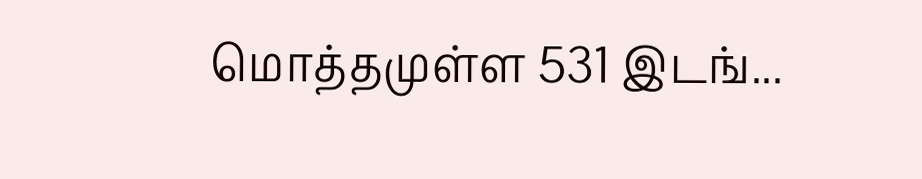மொத்தமுள்ள 531 இடங்...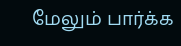மேலும் பார்க்க